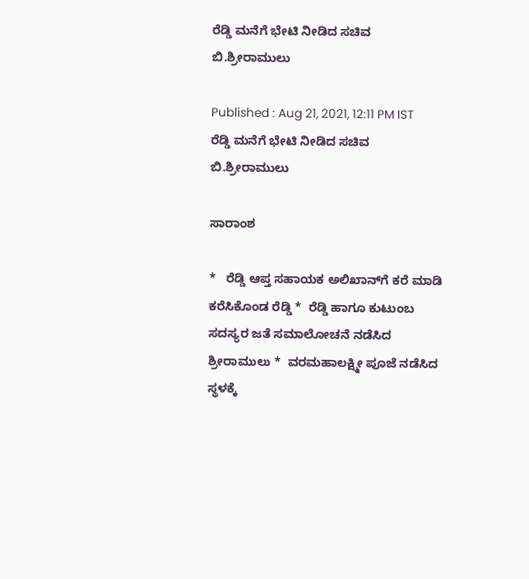ರೆಡ್ಡಿ ಮನೆಗೆ ಭೇಟಿ ನೀಡಿದ ಸಚಿವ ಬಿ.ಶ್ರೀರಾಮುಲು

Published : Aug 21, 2021, 12:11 PM IST
ರೆಡ್ಡಿ ಮನೆಗೆ ಭೇಟಿ ನೀಡಿದ ಸಚಿವ ಬಿ.ಶ್ರೀರಾಮುಲು

ಸಾರಾಂಶ

*   ರೆಡ್ಡಿ ಆಪ್ತ ಸಹಾಯಕ ಅಲಿಖಾನ್‌ಗೆ ಕರೆ ಮಾಡಿ ಕರೆಸಿಕೊಂಡ ರೆಡ್ಡಿ *  ರೆಡ್ಡಿ ಹಾಗೂ ಕುಟುಂಬ ಸದಸ್ಯರ ಜತೆ ಸಮಾಲೋಚನೆ ನಡೆಸಿದ ಶ್ರೀರಾಮುಲು *  ವರಮಹಾಲಕ್ಷ್ಮೀ ಪೂಜೆ ನಡೆಸಿದ ಸ್ಥಳಕ್ಕೆ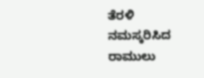ತೆರಳಿ ನಮಸ್ಕರಿಸಿದ ರಾಮುಲು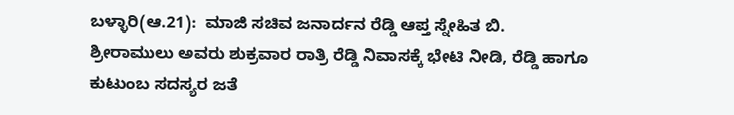ಬಳ್ಳಾರಿ(ಆ.21):  ಮಾಜಿ ಸಚಿವ ಜನಾರ್ದನ ರೆಡ್ಡಿ ಆಪ್ತ ಸ್ನೇಹಿತ ಬಿ. ಶ್ರೀರಾಮುಲು ಅವರು ಶುಕ್ರವಾರ ರಾತ್ರಿ ರೆಡ್ಡಿ ನಿವಾಸಕ್ಕೆ ಭೇಟಿ ನೀಡಿ, ರೆಡ್ಡಿ ಹಾಗೂ ಕುಟುಂಬ ಸದಸ್ಯರ ಜತೆ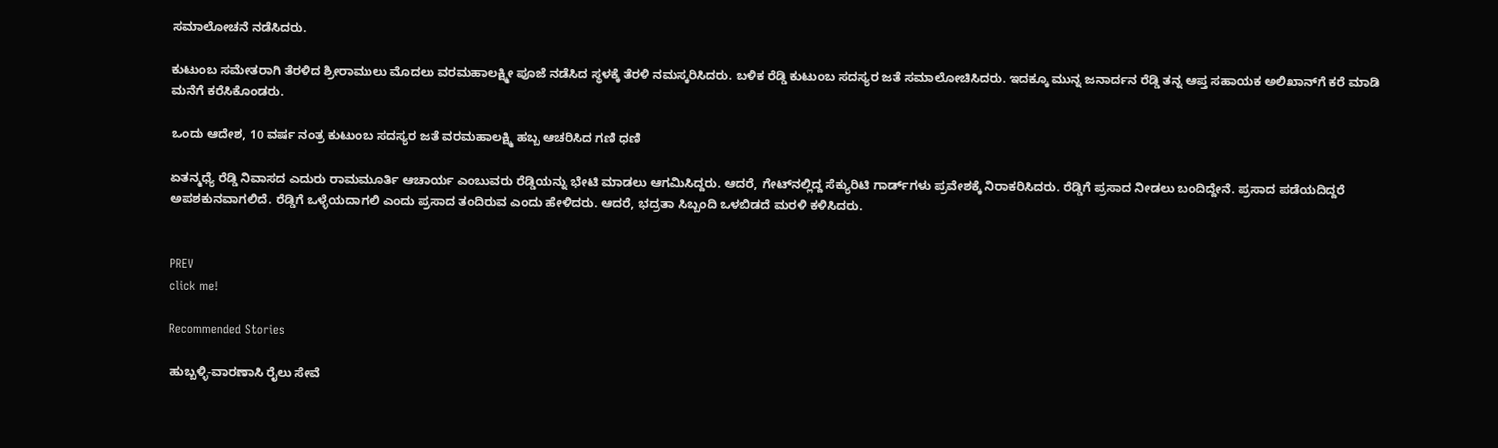ಸಮಾಲೋಚನೆ ನಡೆಸಿದರು.

ಕುಟುಂಬ ಸಮೇತರಾಗಿ ತೆರಳಿದ ಶ್ರೀರಾಮುಲು ಮೊದಲು ವರಮಹಾಲಕ್ಷ್ಮೀ ಪೂಜೆ ನಡೆಸಿದ ಸ್ಥಳಕ್ಕೆ ತೆರಳಿ ನಮಸ್ಕರಿಸಿದರು. ಬಳಿಕ ರೆಡ್ಡಿ ಕುಟುಂಬ ಸದಸ್ಯರ ಜತೆ ಸಮಾಲೋಚಿಸಿದರು. ಇದಕ್ಕೂ ಮುನ್ನ ಜನಾರ್ದನ ರೆಡ್ಡಿ ತನ್ನ ಆಪ್ತ ಸಹಾಯಕ ಅಲಿಖಾನ್‌ಗೆ ಕರೆ ಮಾಡಿ ಮನೆಗೆ ಕರೆಸಿಕೊಂಡರು.

ಒಂದು ಆದೇಶ, 10 ವರ್ಷ ನಂತ್ರ ಕುಟುಂಬ ಸದಸ್ಯರ ಜತೆ ವರಮಹಾಲಕ್ಷ್ಮಿ ಹಬ್ಬ ಆಚರಿಸಿದ ಗಣಿ ಧಣಿ

ಏತನ್ಮಧ್ಯೆ ರೆಡ್ಡಿ ನಿವಾಸದ ಎದುರು ರಾಮಮೂರ್ತಿ ಆಚಾರ್ಯ ಎಂಬುವರು ರೆಡ್ಡಿಯನ್ನು ಭೇಟಿ ಮಾಡಲು ಆಗಮಿಸಿದ್ದರು. ಆದರೆ, ಗೇಟ್‌ನಲ್ಲಿದ್ದ ಸೆಕ್ಯುರಿಟಿ ಗಾರ್ಡ್‌ಗಳು ಪ್ರವೇಶಕ್ಕೆ ನಿರಾಕರಿಸಿದರು. ರೆಡ್ಡಿಗೆ ಪ್ರಸಾದ ನೀಡಲು ಬಂದಿದ್ದೇನೆ. ಪ್ರಸಾದ ಪಡೆಯದಿದ್ದರೆ ಅಪಶಕುನವಾಗಲಿದೆ. ರೆಡ್ಡಿಗೆ ಒಳ್ಳೆಯದಾಗಲಿ ಎಂದು ಪ್ರಸಾದ ತಂದಿರುವ ಎಂದು ಹೇಳಿದರು. ಆದರೆ, ಭದ್ರತಾ ಸಿಬ್ಬಂದಿ ಒಳಬಿಡದೆ ಮರಳಿ ಕಳಿಸಿದರು.


PREV
click me!

Recommended Stories

ಹುಬ್ಬಳ್ಳಿ-ವಾರಣಾಸಿ ರೈಲು ಸೇವೆ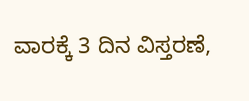ವಾರಕ್ಕೆ 3 ದಿನ ವಿಸ್ತರಣೆ,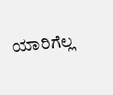ಯಾರಿಗೆಲ್ಲ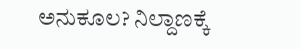ಅನುಕೂಲ? ನಿಲ್ದಾಣಕ್ಕೆ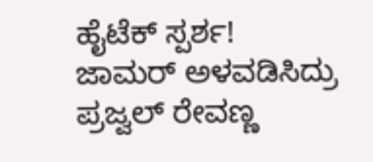ಹೈಟೆಕ್ ಸ್ಪರ್ಶ!
ಜಾಮರ್ ಅಳವಡಿಸಿದ್ರು ಪ್ರಜ್ವಲ್ ರೇವಣ್ಣ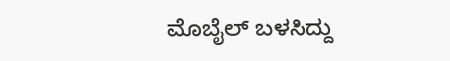ಮೊಬೈಲ್ ಬಳಸಿದ್ದು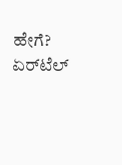ಹೇಗೆ? ಏರ್‌ಟೆಲ್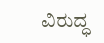ವಿರುದ್ಧ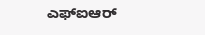ಎಫ್‌ಐಆರ್